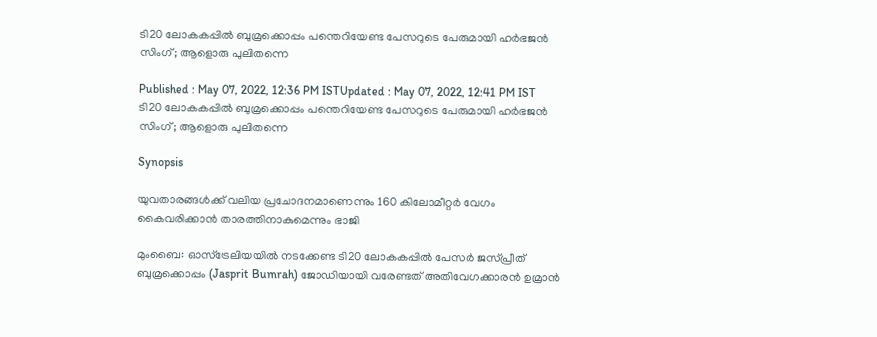ടി20 ലോകകപ്പില്‍ ബുമ്രക്കൊപ്പം പന്തെറിയേണ്ട പേസറുടെ പേരുമായി ഹര്‍ഭജന്‍ സിംഗ്; ആളൊരു പുലിതന്നെ

Published : May 07, 2022, 12:36 PM ISTUpdated : May 07, 2022, 12:41 PM IST
ടി20 ലോകകപ്പില്‍ ബുമ്രക്കൊപ്പം പന്തെറിയേണ്ട പേസറുടെ പേരുമായി ഹര്‍ഭജന്‍ സിംഗ്; ആളൊരു പുലിതന്നെ

Synopsis

യുവതാരങ്ങള്‍ക്ക് വലിയ പ്രചോദനമാണെന്നും 160 കിലോമീറ്റര്‍ വേഗം കൈവരിക്കാന്‍ താരത്തിനാകുമെന്നും ഭാജി

മുംബൈ: ഓസ്‌ട്രേലിയയില്‍ നടക്കേണ്ട ടി20 ലോകകപ്പില്‍ പേസര്‍ ജസ്‌പ്രീത് ബുമ്രക്കൊപ്പം (Jasprit Bumrah) ജോഡിയായി വരേണ്ടത് അതിവേഗക്കാരന്‍ ഉമ്രാന്‍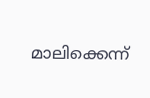മാലിക്കെന്ന്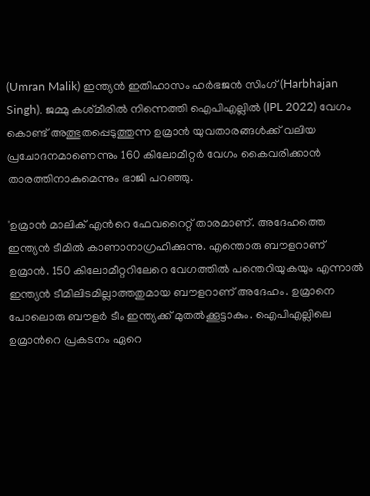(Umran Malik) ഇന്ത്യന്‍ ഇതിഹാസം ഹര്‍ഭജന്‍ സിംഗ് (Harbhajan Singh). ജമ്മു കശ്‌മീരില്‍ നിന്നെത്തി ഐപിഎല്ലില്‍ (IPL 2022) വേഗം കൊണ്ട് അത്ഭുതപ്പെടുത്തുന്ന ഉമ്രാന്‍ യുവതാരങ്ങള്‍ക്ക് വലിയ പ്രചോദനമാണെന്നും 160 കിലോമീറ്റര്‍ വേഗം കൈവരിക്കാന്‍ താരത്തിനാകുമെന്നും ഭാജി പറ‍ഞ്ഞു.

'ഉമ്രാന്‍ മാലിക് എന്‍റെ ഫേവറൈറ്റ് താരമാണ്. അദേഹത്തെ ഇന്ത്യന്‍ ടീമില്‍ കാണാനാഗ്രഹിക്കുന്നു. എന്തൊരു ബൗളറാണ് ഉമ്രാന്‍. 150 കിലോമീറ്ററിലേറെ വേഗത്തില്‍ പന്തെറിയുകയും എന്നാല്‍ ഇന്ത്യന്‍ ടീമിലിടമില്ലാത്തതുമായ ബൗളറാണ് അദേഹം. ഉമ്രാനെ പോലൊരു ബൗളര്‍ ടീം ഇന്ത്യക്ക് മുതല്‍ക്കൂട്ടാകും. ഐപിഎല്ലിലെ ഉമ്രാന്‍റെ പ്രകടനം ഏറെ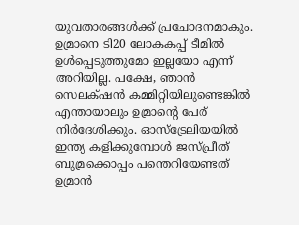യുവതാരങ്ങള്‍ക്ക് പ്രചോദനമാകും. ഉമ്രാനെ ടി20 ലോകകപ്പ് ടീമില്‍ ഉള്‍പ്പെടുത്തുമോ ഇല്ലയോ എന്ന് അറിയില്ല. പക്ഷേ, ഞാന്‍ സെലക്‌ഷന്‍ കമ്മിറ്റിയിലുണ്ടെങ്കില്‍ എന്തായാലും ഉമ്രാന്‍റെ പേര് നിര്‍ദേശിക്കും. ഓസ്‌ട്രേലിയയില്‍ ഇന്ത്യ കളിക്കുമ്പോള്‍ ജസ്‌പ്രീത് ബുമ്രക്കൊപ്പം പന്തെറിയേണ്ടത് ഉമ്രാന്‍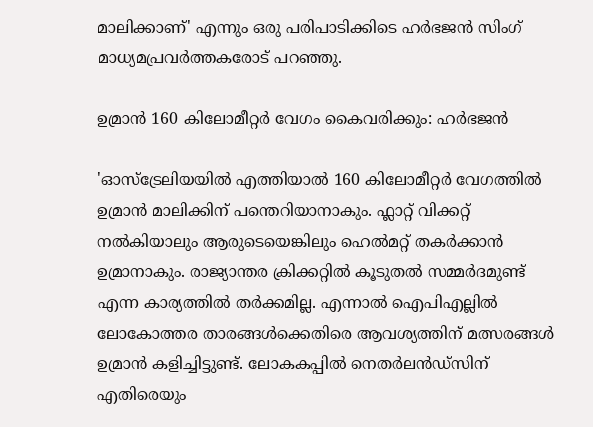മാലിക്കാണ്' എന്നും ഒരു പരിപാടിക്കിടെ ഹര്‍ഭജന്‍ സിംഗ് മാധ്യമപ്രവര്‍ത്തകരോട് പറഞ്ഞു.

ഉമ്രാന്‍ 160 കിലോമീറ്റര്‍ വേഗം കൈവരിക്കും: ഹര്‍ഭജന്‍

'ഓസ്‌ട്രേലിയയില്‍ എത്തിയാല്‍ 160 കിലോമീറ്റര്‍ വേഗത്തില്‍ ഉമ്രാന്‍ മാലിക്കിന് പന്തെറിയാനാകും. ഫ്ലാറ്റ് വിക്കറ്റ് നല്‍കിയാലും ആരുടെയെങ്കിലും ഹെല്‍മറ്റ് തകര്‍ക്കാന്‍ ഉമ്രാനാകും. രാജ്യാന്തര ക്രിക്കറ്റില്‍ കൂടുതല്‍ സമ്മര്‍ദമുണ്ട് എന്ന കാര്യത്തില്‍ തര്‍ക്കമില്ല. എന്നാല്‍ ഐപിഎല്ലില്‍ ലോകോത്തര താരങ്ങള്‍ക്കെതിരെ ആവശ്യത്തിന് മത്സരങ്ങള്‍ ഉമ്രാന്‍ കളിച്ചിട്ടുണ്ട്. ലോകകപ്പില്‍ നെതര്‍ലന്‍ഡ്‌സിന് എതിരെയും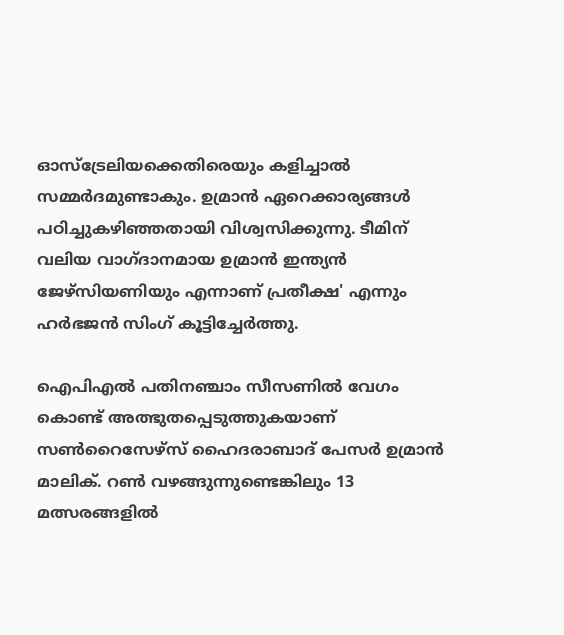ഓസ്‌ട്രേലിയക്കെതിരെയും കളിച്ചാല്‍ സമ്മര്‍ദമുണ്ടാകും. ഉമ്രാന്‍ ഏറെക്കാര്യങ്ങള്‍ പഠിച്ചുകഴിഞ്ഞതായി വിശ്വസിക്കുന്നു. ടീമിന് വലിയ വാഗ്‌ദാനമായ ഉമ്രാന്‍ ഇന്ത്യന്‍ ജേഴ്‌സിയണിയും എന്നാണ് പ്രതീക്ഷ' എന്നും ഹര്‍ഭജന്‍ സിംഗ് കൂട്ടിച്ചേര്‍ത്തു.

ഐപിഎല്‍ പതിനഞ്ചാം സീസണില്‍ വേഗം കൊണ്ട് അത്ഭുതപ്പെടുത്തുകയാണ് സണ്‍റൈസേഴ്‌സ് ഹൈദരാബാദ് പേസര്‍ ഉമ്രാന്‍ മാലിക്. റണ്‍ വഴങ്ങുന്നുണ്ടെങ്കിലും 13 മത്സരങ്ങളില്‍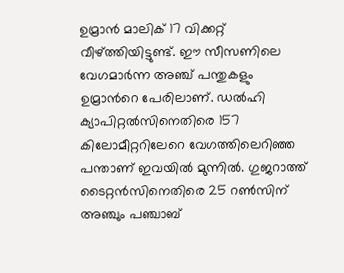ഉമ്രാന്‍ മാലിക് 17 വിക്കറ്റ് വീഴ്‌ത്തിയിട്ടുണ്ട്. ഈ സീസണിലെ വേഗമാര്‍ന്ന അഞ്ച് പന്തുകളും ഉമ്രാന്‍റെ പേരിലാണ്. ഡല്‍ഹി ക്യാപിറ്റല്‍സിനെതിരെ 157 കിലോമീറ്ററിലേറെ വേഗത്തിലെറിഞ്ഞ പന്താണ് ഇവയില്‍ മുന്നില്‍. ഗുജറാത്ത് ടൈറ്റന്‍സിനെതിരെ 25 റണ്‍സിന് അഞ്ചും പ‌ഞ്ചാബ്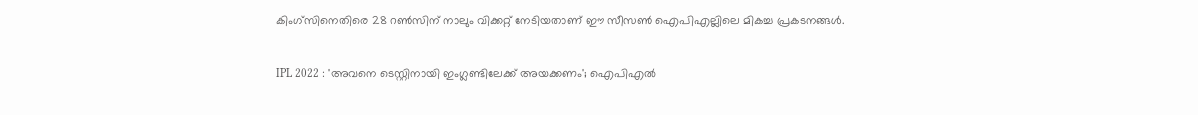കിംഗ്‌സിനെതിരെ 28 റണ്‍സിന് നാലും വിക്കറ്റ് നേടിയതാണ് ഈ സീസണ്‍ ഐപിഎല്ലിലെ മികച്ച പ്രകടനങ്ങള്‍.

IPL 2022 : 'അവനെ ടെസ്റ്റിനായി ഇംഗ്ലണ്ടിലേക്ക് അയക്കണം'; ഐപിഎല്‍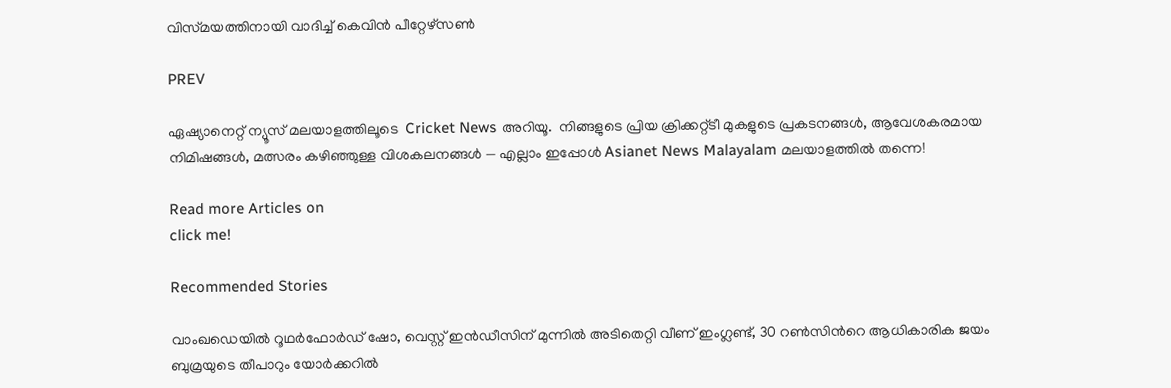വിസ്‌മയത്തിനായി വാദിച്ച് കെവിന്‍ പീറ്റേഴ്‌സണ്‍

PREV

ഏഷ്യാനെറ്റ് ന്യൂസ് മലയാളത്തിലൂടെ  Cricket News അറിയൂ.  നിങ്ങളുടെ പ്രിയ ക്രിക്കറ്റ്ടീ മുകളുടെ പ്രകടനങ്ങൾ, ആവേശകരമായ നിമിഷങ്ങൾ, മത്സരം കഴിഞ്ഞുള്ള വിശകലനങ്ങൾ — എല്ലാം ഇപ്പോൾ Asianet News Malayalam മലയാളത്തിൽ തന്നെ!

Read more Articles on
click me!

Recommended Stories

വാംഖഡെയിൽ റൂഥർഫോർഡ് ഷോ, വെസ്റ്റ് ഇൻഡീസിന് മുന്നില്‍ അടിതെറ്റി വീണ് ഇംഗ്ലണ്ട്, 30 റണ്‍സിന്‍റെ ആധികാരിക ജയം
ബുമ്രയുടെ തീപാറും യോർക്കറില്‍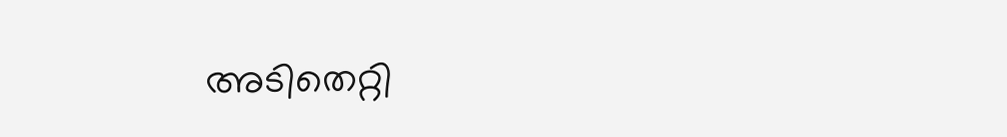അടിതെറ്റി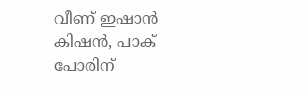വീണ് ഇഷാൻ കിഷൻ, പാക് പോരിന്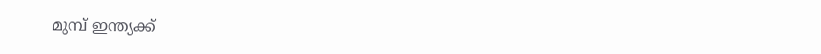മുമ്പ് ഇന്ത്യക്ക്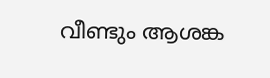വീണ്ടും ആശങ്ക